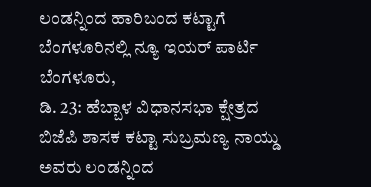ಲಂಡನ್ನಿಂದ ಹಾರಿಬಂದ ಕಟ್ಟಾಗೆ ಬೆಂಗಳೂರಿನಲ್ಲಿ ನ್ಯೂ ಇಯರ್ ಪಾರ್ಟಿ
ಬೆಂಗಳೂರು,
ಡಿ. 23: ಹೆಬ್ಬಾಳ ವಿಧಾನಸಭಾ ಕ್ಷೇತ್ರದ ಬಿಜೆಪಿ ಶಾಸಕ ಕಟ್ಟಾ ಸುಬ್ರಮಣ್ಯ ನಾಯ್ಡು ಅವರು ಲಂಡನ್ನಿಂದ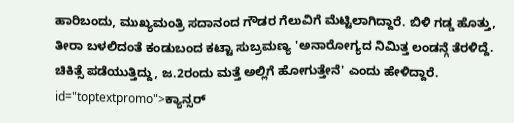ಹಾರಿಬಂದು, ಮುಖ್ಯಮಂತ್ರಿ ಸದಾನಂದ ಗೌಡರ ಗೆಲುವಿಗೆ ಮೆಟ್ಟಿಲಾಗಿದ್ದಾರೆ. ಬಿಳಿ ಗಡ್ಡ ಹೊತ್ತು, ತೀರಾ ಬಳಲಿದಂತೆ ಕಂಡುಬಂದ ಕಟ್ಟಾ ಸುಬ್ರಮಣ್ಯ 'ಅನಾರೋಗ್ಯದ ನಿಮಿತ್ತ ಲಂಡನ್ಗೆ ತೆರಳಿದ್ದೆ. ಚಿಕಿತ್ಸೆ ಪಡೆಯುತ್ತಿದ್ದು, ಜ.2ರಂದು ಮತ್ತೆ ಅಲ್ಲಿಗೆ ಹೋಗುತ್ತೇನೆ' ಎಂದು ಹೇಳಿದ್ದಾರೆ. id="toptextpromo">ಕ್ಯಾನ್ಸರ್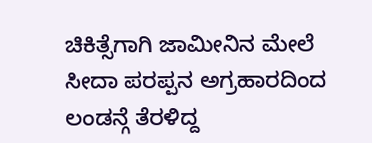ಚಿಕಿತ್ಸೆಗಾಗಿ ಜಾಮೀನಿನ ಮೇಲೆ ಸೀದಾ ಪರಪ್ಪನ ಅಗ್ರಹಾರದಿಂದ ಲಂಡನ್ಗೆ ತೆರಳಿದ್ದ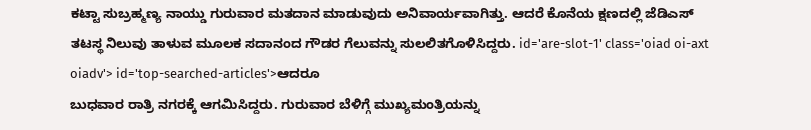ಕಟ್ಟಾ ಸುಬ್ರಹ್ಮಣ್ಯ ನಾಯ್ಡು ಗುರುವಾರ ಮತದಾನ ಮಾಡುವುದು ಅನಿವಾರ್ಯವಾಗಿತ್ತು. ಆದರೆ ಕೊನೆಯ ಕ್ಷಣದಲ್ಲಿ ಜೆಡಿಎಸ್ ತಟಸ್ಥ ನಿಲುವು ತಾಳುವ ಮೂಲಕ ಸದಾನಂದ ಗೌಡರ ಗೆಲುವನ್ನು ಸುಲಲಿತಗೊಳಿಸಿದ್ದರು. id='are-slot-1' class='oiad oi-axt oiadv'> id='top-searched-articles'>ಆದರೂ
ಬುಧವಾರ ರಾತ್ರಿ ನಗರಕ್ಕೆ ಆಗಮಿಸಿದ್ದರು. ಗುರುವಾರ ಬೆಳಿಗ್ಗೆ ಮುಖ್ಯಮಂತ್ರಿಯನ್ನು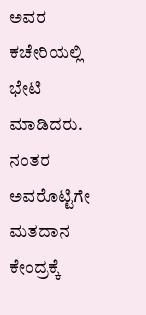ಅವರ ಕಚೇರಿಯಲ್ಲಿ ಭೇಟಿ ಮಾಡಿದರು. ನಂತರ ಅವರೊಟ್ಟಿಗೇ ಮತದಾನ ಕೇಂದ್ರಕ್ಕೆ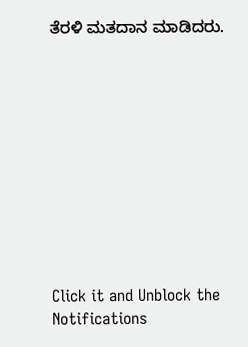ತೆರಳಿ ಮತದಾನ ಮಾಡಿದರು.











Click it and Unblock the Notifications